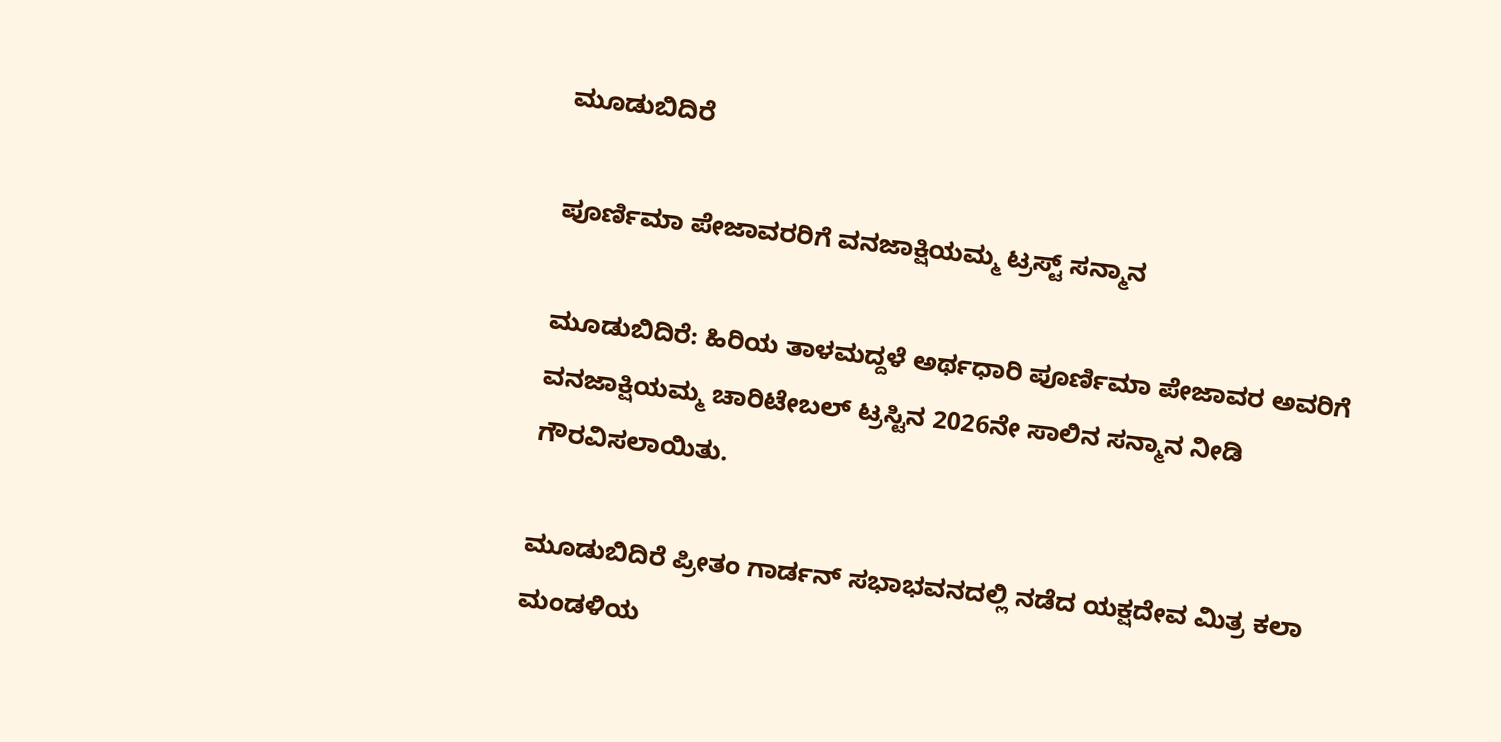ಮೂಡುಬಿದಿರೆ

ಪೂರ್ಣಿಮಾ ಪೇಜಾವರರಿಗೆ ವನಜಾಕ್ಷಿಯಮ್ಮ ಟ್ರಸ್ಟ್ ಸನ್ಮಾನ

ಮೂಡುಬಿದಿರೆ: ಹಿರಿಯ ತಾಳಮದ್ದಳೆ ಅರ್ಥಧಾರಿ ಪೂರ್ಣಿಮಾ ಪೇಜಾವರ ಅವರಿಗೆ ವನಜಾಕ್ಷಿಯಮ್ಮ ಚಾರಿಟೇಬಲ್ ಟ್ರಸ್ಟಿನ 2026ನೇ ಸಾಲಿನ ಸನ್ಮಾನ ನೀಡಿ ಗೌರವಿಸಲಾಯಿತು.

ಮೂಡುಬಿದಿರೆ ಪ್ರೀತಂ ಗಾರ್ಡನ್ ಸಭಾಭವನದಲ್ಲಿ ನಡೆದ ಯಕ್ಷದೇವ ಮಿತ್ರ ಕಲಾ ಮಂಡಳಿಯ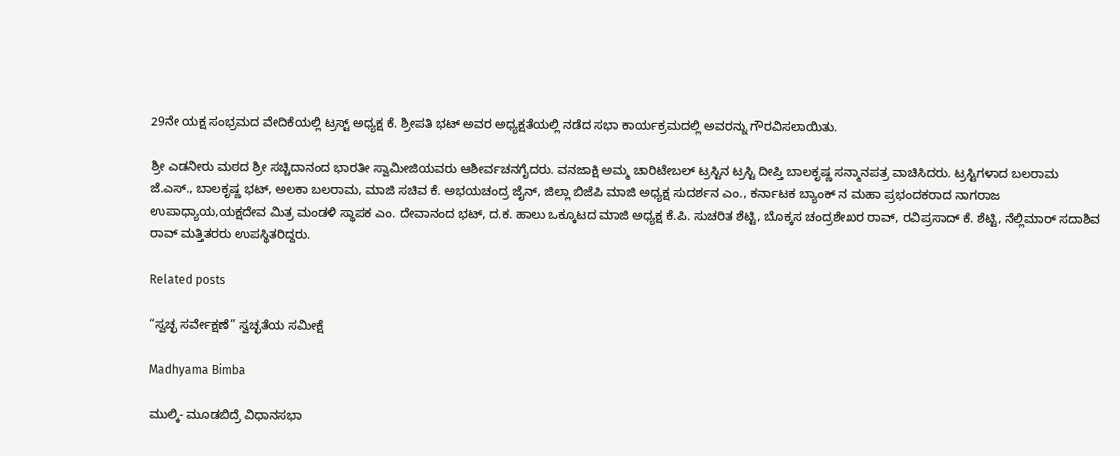29ನೇ ಯಕ್ಷ ಸಂಭ್ರಮದ ವೇದಿಕೆಯಲ್ಲಿ ಟ್ರಸ್ಟ್ ಅಧ್ಯಕ್ಷ ಕೆ. ಶ್ರೀಪತಿ ಭಟ್ ಅವರ ಅಧ್ಯಕ್ಷತೆಯಲ್ಲಿ ನಡೆದ ಸಭಾ ಕಾರ್ಯಕ್ರಮದಲ್ಲಿ ಅವರನ್ನು ಗೌರವಿಸಲಾಯಿತು.

ಶ್ರೀ ಎಡನೀರು ಮಠದ ಶ್ರೀ ಸಚ್ಚಿದಾನಂದ ಭಾರತೀ ಸ್ವಾಮೀಜಿಯವರು ಆಶೀರ್ವಚನಗೈದರು. ವನಜಾಕ್ಷಿ ಅಮ್ಮ ಚಾರಿಟೇಬಲ್ ಟ್ರಸ್ಟಿನ ಟ್ರಸ್ಟಿ ದೀಪ್ತಿ ಬಾಲಕೃಷ್ಣ ಸನ್ಮಾನಪತ್ರ ವಾಚಿಸಿದರು. ಟ್ರಸ್ಟಿಗಳಾದ ಬಲರಾಮ ಜೆ.ಎಸ್., ಬಾಲಕೃಷ್ಣ ಭಟ್, ಅಲಕಾ ಬಲರಾಮ, ಮಾಜಿ ಸಚಿವ ಕೆ. ಅಭಯಚಂದ್ರ ಜೈನ್, ಜಿಲ್ಲಾ ಬಿಜೆಪಿ ಮಾಜಿ ಅಧ್ಯಕ್ಷ ಸುದರ್ಶನ ಎಂ., ಕರ್ನಾಟಕ ಬ್ಯಾಂಕ್ ನ ಮಹಾ ಪ್ರಭಂದಕರಾದ ನಾಗರಾಜ ಉಪಾಧ್ಯಾಯ,ಯಕ್ಷದೇವ ಮಿತ್ರ ಮಂಡಳಿ ಸ್ಥಾಪಕ ಎಂ. ದೇವಾನಂದ ಭಟ್, ದ.ಕ. ಹಾಲು ಒಕ್ಕೂಟದ ಮಾಜಿ ಅಧ್ಯಕ್ಷ ಕೆ.ಪಿ. ಸುಚರಿತ ಶೆಟ್ಟಿ, ಬೊಕ್ಕಸ ಚಂದ್ರಶೇಖರ ರಾವ್, ರವಿಪ್ರಸಾದ್ ಕೆ. ಶೆಟ್ಟಿ, ನೆಲ್ಲಿಮಾರ್ ಸದಾಶಿವ ರಾವ್ ಮತ್ತಿತರರು ಉಪಸ್ಥಿತರಿದ್ದರು.

Related posts

“ಸ್ವಚ್ಛ ಸರ್ವೇಕ್ಷಣೆ” ಸ್ವಚ್ಛತೆಯ ಸಮೀಕ್ಷೆ

Madhyama Bimba

ಮುಲ್ಕಿ- ಮೂಡಬಿದ್ರೆ ವಿಧಾನಸಭಾ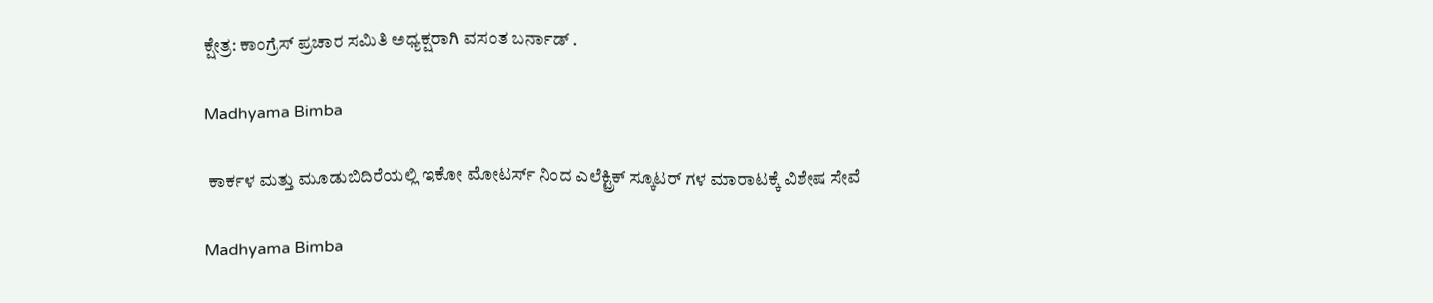ಕ್ಷೇತ್ರ: ಕಾಂಗ್ರೆಸ್ ಪ್ರಚಾರ ಸಮಿತಿ ಅಧ್ಯಕ್ಷರಾಗಿ ವಸಂತ ಬರ್ನಾಡ್ .

Madhyama Bimba

 ಕಾರ್ಕಳ ಮತ್ತು ಮೂಡುಬಿದಿರೆಯಲ್ಲಿ ಇಕೋ ಮೋಟರ್ಸ್ ನಿಂದ ಎಲೆಕ್ಟ್ರಿಕ್ ಸ್ಕೂಟರ್ ಗಳ ಮಾರಾಟಕ್ಕೆ ವಿಶೇಷ ಸೇವೆ

Madhyama Bimba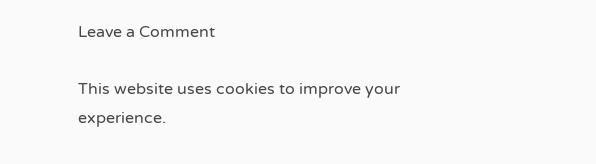Leave a Comment

This website uses cookies to improve your experience.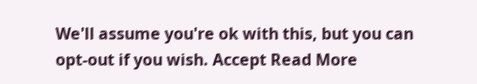We'll assume you're ok with this, but you can opt-out if you wish. Accept Read More